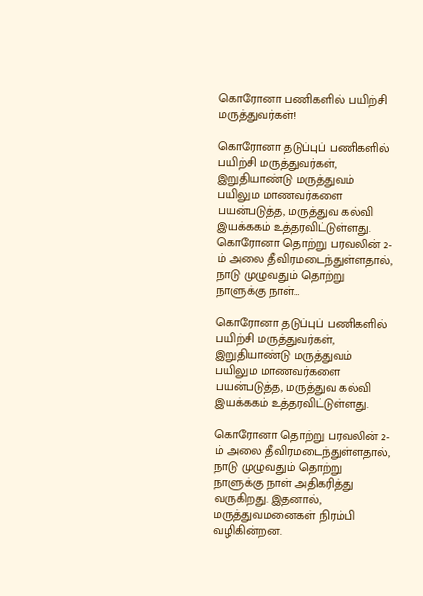கொரோனா பணிகளில் பயிற்சி மருத்துவர்கள்!

கொரோனா தடுப்புப் பணிகளில் பயிற்சி மருத்துவர்கள், இறுதியாண்டு மருத்துவம் பயிலும மாணவர்களை பயன்படுத்த, மருத்துவ கல்வி இயக்ககம் உத்தரவிட்டுள்ளது. கொரோனா தொற்று பரவலின் 2-ம் அலை தீவிரமடைந்துள்ளதால், நாடு முழுவதும் தொற்று நாளுக்கு நாள்…

கொரோனா தடுப்புப் பணிகளில் பயிற்சி மருத்துவர்கள், இறுதியாண்டு மருத்துவம் பயிலும மாணவர்களை பயன்படுத்த, மருத்துவ கல்வி இயக்ககம் உத்தரவிட்டுள்ளது.

கொரோனா தொற்று பரவலின் 2-ம் அலை தீவிரமடைந்துள்ளதால், நாடு முழுவதும் தொற்று நாளுக்கு நாள் அதிகரித்து வருகிறது. இதனால், மருத்துவமனைகள் நிரம்பி வழிகின்றன.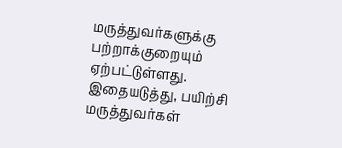மருத்துவர்களுக்கு பற்றாக்குறையும் ஏற்பட்டுள்ளது. இதையடுத்து, பயிற்சி மருத்துவர்கள்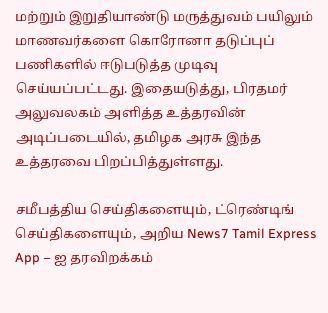மற்றும் இறுதியாண்டு மருத்துவம் பயிலும் மாணவர்களை கொரோனா தடுப்புப் பணிகளில் ஈடுபடுத்த முடிவு செய்யப்பட்டது. இதையடுத்து, பிரதமர் அலுவலகம் அளித்த உத்தரவின் அடிப்படையில், தமிழக அரசு இந்த உத்தரவை பிறப்பித்துள்ளது.

சமீபத்திய செய்திகளையும், ட்ரெண்டிங் செய்திகளையும், அறிய News7 Tamil Express App – ஐ தரவிறக்கம்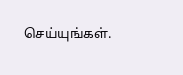செய்யுங்கள்.